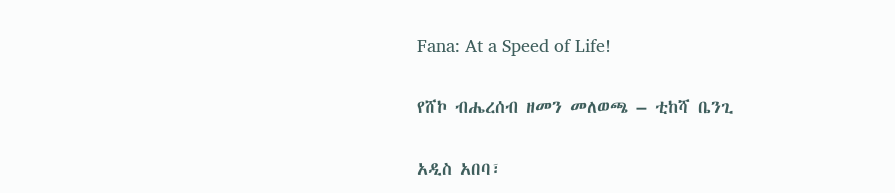Fana: At a Speed of Life!

የሸኮ ብሔረሰብ ዘመን መለወጫ – ቲከሻ ቤንጊ

አዲስ አበባ፣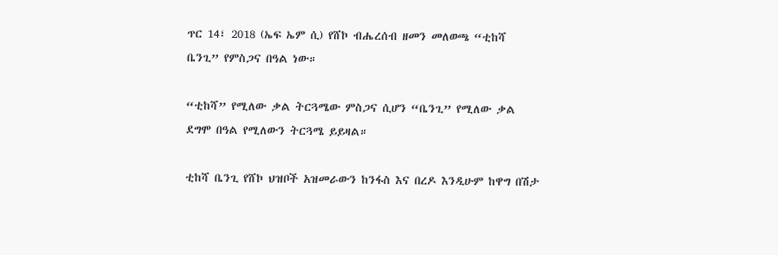ጥር 14፣ 2018 (ኤፍ ኤም ሲ) የሸኮ ብሔረሰብ ዘመን መለወጫ “ቲከሻ ቤንጊ” የምስጋና በዓል ነው።

“ቲከሻ” የሚለው ቃል ትርጓሜው ምስጋና ሲሆን “ቤንጊ” የሚለው ቃል ደግሞ በዓል የሚለውን ትርጓሜ ይይዛል።

ቲከሻ ቤንጊ የሸኮ ህዝቦች አዝመራውን ከንፋስ እና በረዶ እንዲሁም ከዋግ በሽታ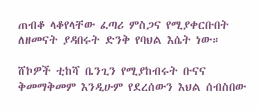ጠብቆ ላቆየላቸው ፈጣሪ ምስጋና የሚያቀርቡበት ለዘመናት ያዳበሩት ድንቅ የባህል እሴት ነው።

ሸኮዎች ቲከሻ ቤንጊን የሚያከብሩት ቡናና ቅመማቅመም እንዲሁም የደረሰውን እህል ሰብስበው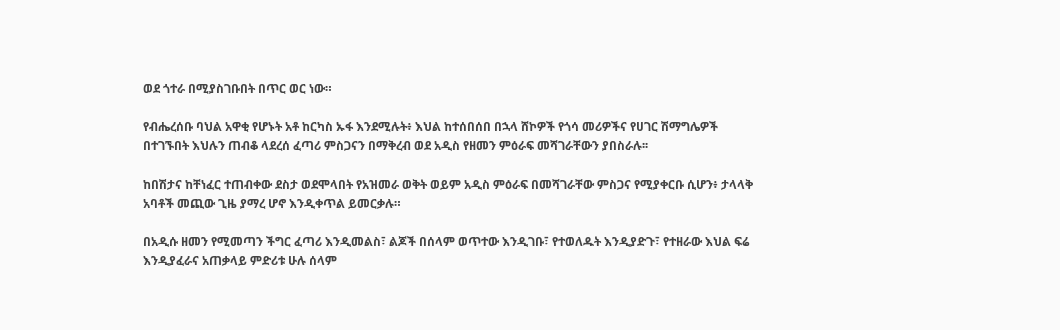ወደ ጎተራ በሚያስገቡበት በጥር ወር ነው።

የብሔረሰቡ ባህል አዋቂ የሆኑት አቶ ከርካስ ኡፋ እንደሚሉት፥ እህል ከተሰበሰበ በኋላ ሸኮዎች የጎሳ መሪዎችና የሀገር ሽማግሌዎች በተገኙበት እህሉን ጠብቆ ላደረሰ ፈጣሪ ምስጋናን በማቅረብ ወደ አዲስ የዘመን ምዕራፍ መሻገራቸውን ያበስራሉ፡፡

ከበሽታና ከቸነፈር ተጠብቀው ደስታ ወደሞላበት የአዝመራ ወቅት ወይም አዲስ ምዕራፍ በመሻገራቸው ምስጋና የሚያቀርቡ ሲሆን፥ ታላላቅ አባቶች መጪው ጊዜ ያማረ ሆኖ እንዲቀጥል ይመርቃሉ።

በአዲሱ ዘመን የሚመጣን ችግር ፈጣሪ እንዲመልስ፣ ልጆች በሰላም ወጥተው እንዲገቡ፣ የተወለዱት እንዲያድጉ፣ የተዘራው እህል ፍሬ እንዲያፈራና አጠቃላይ ምድሪቱ ሁሉ ሰላም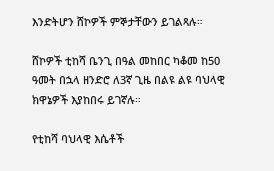እንድትሆን ሸኮዎች ምኞታቸውን ይገልጻሉ።

ሸኮዎች ቲከሻ ቤንጊ በዓል መከበር ካቆመ ከ50 ዓመት በኋላ ዘንድሮ ለ3ኛ ጊዜ በልዩ ልዩ ባህላዊ ክዋኔዎች እያከበሩ ይገኛሉ።

የቲከሻ ባህላዊ እሴቶች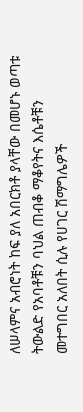ለሠላምና አብሮነት ከፍ ያለ አበርክቶ ያላቸው በመሆኑ ወጣቱ ትውልድ የአባቶቹን ባህል ጠብቆ ማቆየትና እሴቶቹን መተግበር አለበት ሲሉ የሀገር ሽማግሌዎች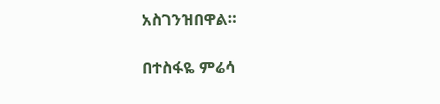አስገንዝበዋል።

በተስፋዬ ምሬሳ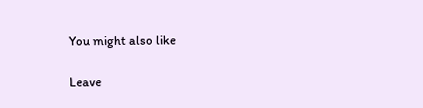You might also like

Leave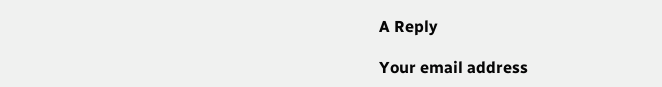A Reply

Your email address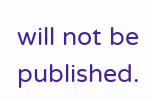will not be published.